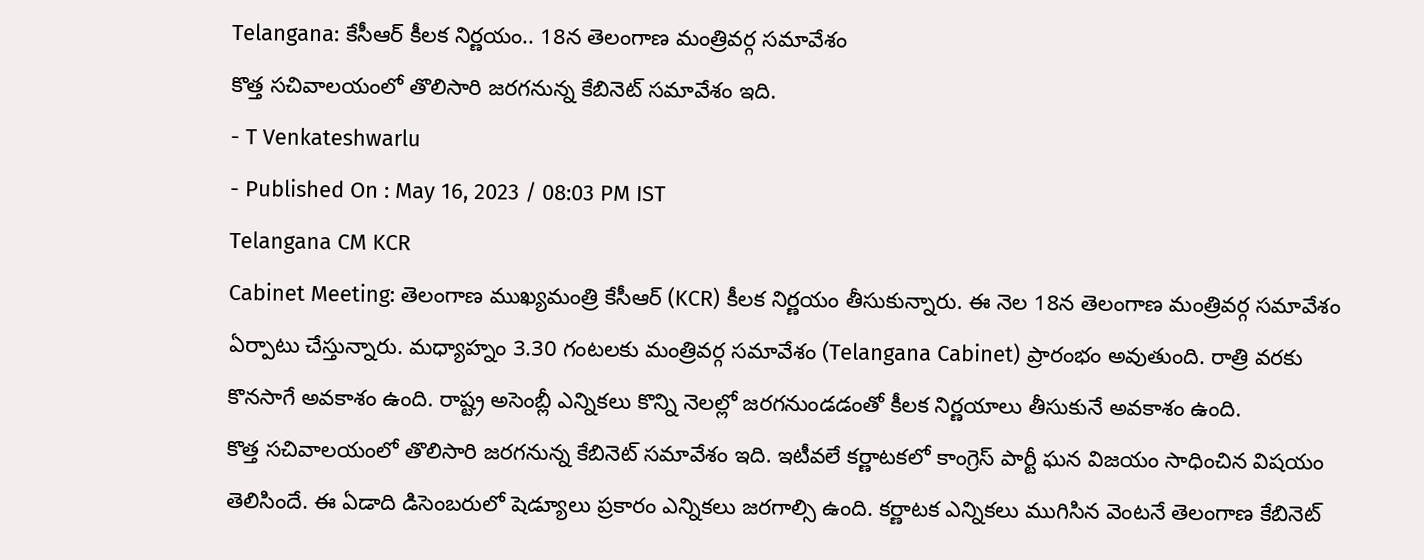Telangana: కేసీఆర్ కీలక నిర్ణయం.. 18న తెలంగాణ మంత్రివర్గ సమావేశం
కొత్త సచివాలయంలో తొలిసారి జరగనున్న కేబినెట్ సమావేశం ఇది.
- T Venkateshwarlu
- Published On : May 16, 2023 / 08:03 PM IST
Telangana CM KCR
Cabinet Meeting: తెలంగాణ ముఖ్యమంత్రి కేసీఆర్ (KCR) కీలక నిర్ణయం తీసుకున్నారు. ఈ నెల 18న తెలంగాణ మంత్రివర్గ సమావేశం ఏర్పాటు చేస్తున్నారు. మధ్యాహ్నం 3.30 గంటలకు మంత్రివర్గ సమావేశం (Telangana Cabinet) ప్రారంభం అవుతుంది. రాత్రి వరకు కొనసాగే అవకాశం ఉంది. రాష్ట్ర అసెంబ్లీ ఎన్నికలు కొన్ని నెలల్లో జరగనుండడంతో కీలక నిర్ణయాలు తీసుకునే అవకాశం ఉంది.
కొత్త సచివాలయంలో తొలిసారి జరగనున్న కేబినెట్ సమావేశం ఇది. ఇటీవలే కర్ణాటకలో కాంగ్రెస్ పార్టీ ఘన విజయం సాధించిన విషయం తెలిసిందే. ఈ ఏడాది డిసెంబరులో షెడ్యూలు ప్రకారం ఎన్నికలు జరగాల్సి ఉంది. కర్ణాటక ఎన్నికలు ముగిసిన వెంటనే తెలంగాణ కేబినెట్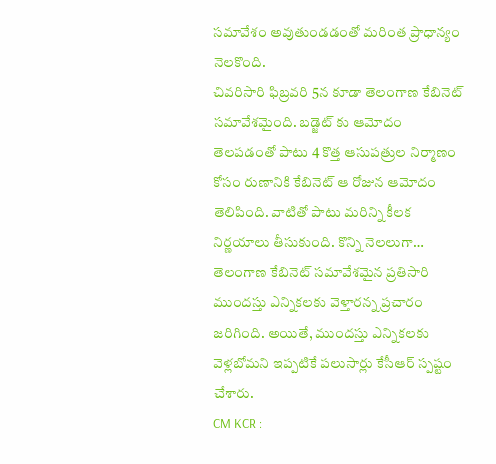సమావేశం అవుతుండడంతో మరింత ప్రాధాన్యం నెలకొంది.
చివరిసారి ఫిబ్రవరి 5న కూడా తెలంగాణ కేబినెట్ సమావేశమైంది. బడ్జెట్ కు ఆమోదం తెలపడంతో పాటు 4 కొత్త ఆసుపత్రుల నిర్మాణం కోసం రుణానికి కేబినెట్ ఆ రోజున ఆమోదం తెలిపింది. వాటితో పాటు మరిన్ని కీలక నిర్ణయాలు తీసుకుంది. కొన్ని నెలలుగా… తెలంగాణ కేబినెట్ సమావేశమైన ప్రతిసారి ముందస్తు ఎన్నికలకు వెళ్తారన్న ప్రచారం జరిగింది. అయితే, ముందస్తు ఎన్నికలకు వెళ్లబోమని ఇప్పటికే పలుసార్లు కేసీఆర్ స్పష్టం చేశారు.
CM KCR :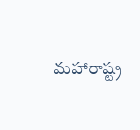మహారాష్ట్ర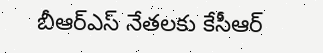బీఆర్ఎస్ నేతలకు కేసీఆర్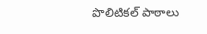పొలిటికల్ పాఠాలు